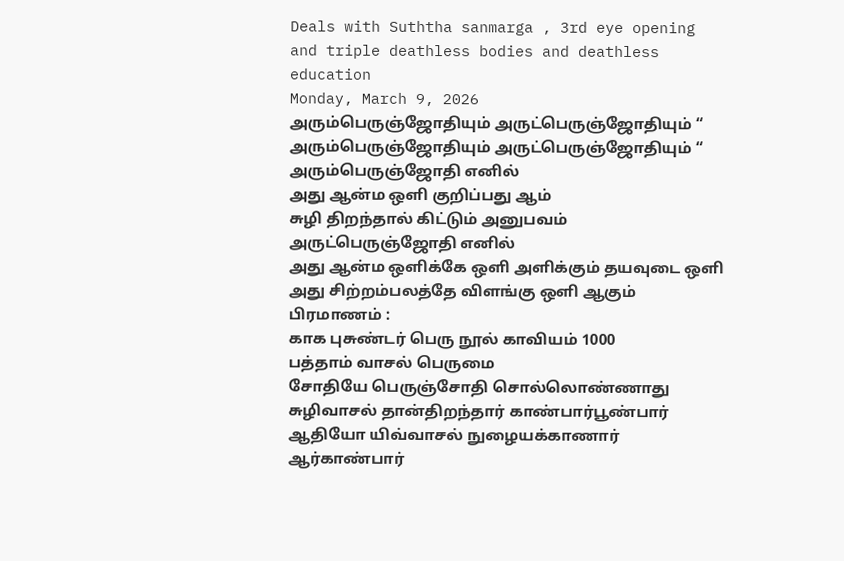Deals with Suththa sanmarga , 3rd eye opening and triple deathless bodies and deathless education
Monday, March 9, 2026
அரும்பெருஞ்ஜோதியும் அருட்பெருஞ்ஜோதியும் “
அரும்பெருஞ்ஜோதியும் அருட்பெருஞ்ஜோதியும் “
அரும்பெருஞ்ஜோதி எனில்
அது ஆன்ம ஒளி குறிப்பது ஆம்
சுழி திறந்தால் கிட்டும் அனுபவம்
அருட்பெருஞ்ஜோதி எனில்
அது ஆன்ம ஒளிக்கே ஒளி அளிக்கும் தயவுடை ஒளி
அது சிற்றம்பலத்தே விளங்கு ஒளி ஆகும்
பிரமாணம் :
காக புசுண்டர் பெரு நூல் காவியம் 1000
பத்தாம் வாசல் பெருமை
சோதியே பெருஞ்சோதி சொல்லொண்ணாது
சுழிவாசல் தான்திறந்தார் காண்பார்பூண்பார்
ஆதியோ யிவ்வாசல் நுழையக்காணார்
ஆர்காண்பார்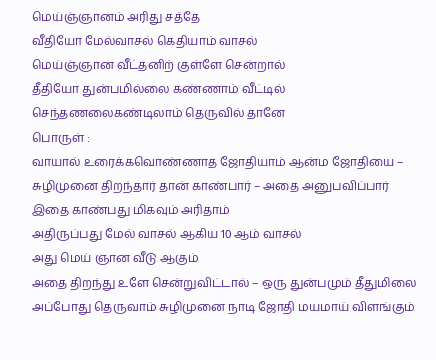மெய்ஞ்ஞானம் அரிது சத்தே
வீதியோ மேல்வாசல் கெதியாம் வாசல்
மெய்ஞ்ஞான வீட்தனிற் குள்ளே சென்றால்
தீதியோ துன்பமில்லை கண்ணாம் வீட்டில்
செந்தணலைகண்டிலாம் தெருவில் தானே
பொருள் :
வாயால் உரைக்கவொண்ணாத ஜோதியாம் ஆன்ம ஜோதியை – சுழிமுனை திறந்தார் தான் காண்பார் – அதை அனுபவிப்பார்
இதை காண்பது மிகவும் அரிதாம்
அதிருப்பது மேல் வாசல் ஆகிய 10 ஆம் வாசல்
அது மெய் ஞான வீடு ஆகும்
அதை திறந்து உளே சென்றுவிட்டால் – ஒரு துன்பமும் தீதுமிலை
அப்போது தெருவாம் சுழிமுனை நாடி ஜோதி மயமாய் விளங்கும்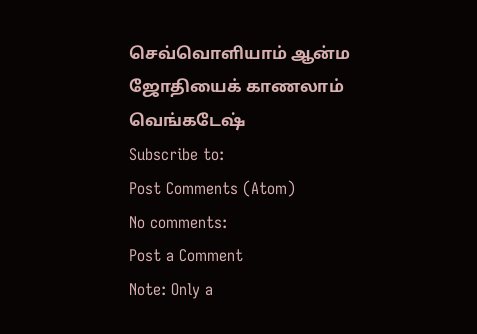செவ்வொளியாம் ஆன்ம ஜோதியைக் காணலாம்
வெங்கடேஷ்
Subscribe to:
Post Comments (Atom)
No comments:
Post a Comment
Note: Only a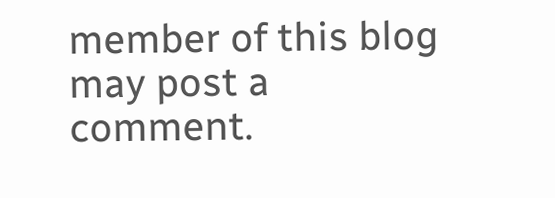member of this blog may post a comment.